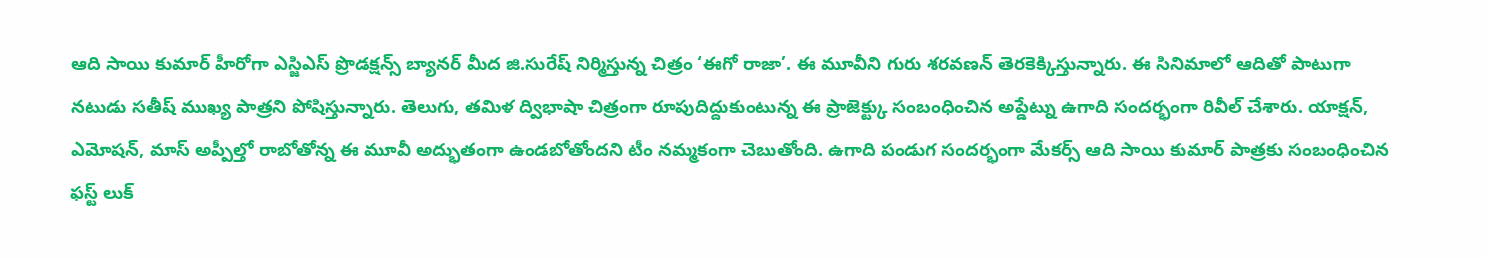ఆది సాయి కుమార్ హీరోగా ఎస్జిఎస్ ప్రొడక్షన్స్ బ్యానర్ మీద జి.సురేష్ నిర్మిస్తున్న చిత్రం ‘ఈగో రాజా’. ఈ మూవీని గురు శరవణన్ తెరకెక్కిస్తున్నారు. ఈ సినిమాలో ఆదితో పాటుగా నటుడు సతీష్ ముఖ్య పాత్రని పోషిస్తున్నారు. తెలుగు, తమిళ ద్విభాషా చిత్రంగా రూపుదిద్దుకుంటున్న ఈ ప్రాజెక్ట్కు సంబంధించిన అప్డేట్ను ఉగాది సందర్భంగా రివీల్ చేశారు. యాక్షన్, ఎమోషన్, మాస్ అప్పీల్తో రాబోతోన్న ఈ మూవీ అద్భుతంగా ఉండబోతోందని టీం నమ్మకంగా చెబుతోంది. ఉగాది పండుగ సందర్భంగా మేకర్స్ ఆది సాయి కుమార్ పాత్రకు సంబంధించిన ఫస్ట్ లుక్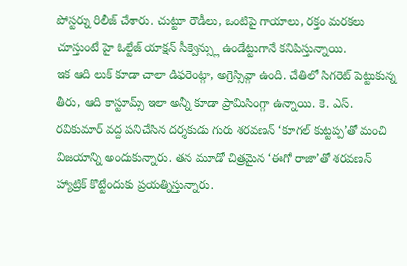పోస్టర్ను రిలీజ్ చేశారు. చుట్టూ రౌడీలు, ఒంటిపై గాయాలు, రక్తం మరకలు చూస్తుంటే హై ఓల్టేజ్ యాక్షన్ సీక్వెన్స్లు ఉండేట్టుగానే కనిపిస్తున్నాయి.
ఇక ఆది లుక్ కూడా చాలా డిఫరెంట్గా, అగ్రెస్సివ్గా ఉంది. చేతిలో సిగరెట్ పెట్టుకున్న తీరు, ఆది కాస్టూమ్స్ ఇలా అన్నీ కూడా ప్రామిసింగ్గా ఉన్నాయి. కె. ఎస్. రవికుమార్ వద్ద పనిచేసిన దర్శకుడు గురు శరవణన్ ‘కూగల్ కుట్టప్ప’తో మంచి విజయాన్ని అందుకున్నారు. తన మూడో చిత్రమైన ‘ఈగో రాజా’తో శరవణన్ హ్యాట్రిక్ కొట్టేందుకు ప్రయత్నిస్తున్నారు.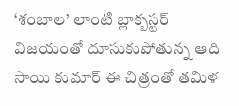‘శంబాల’ లాంటి బ్లాక్బస్టర్ విజయంతో దూసుకుపోతున్న ఆది సాయి కుమార్ ఈ చిత్రంతో తమిళ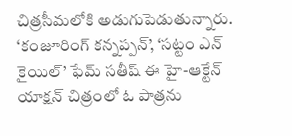చిత్రసీమలోకి అడుగుపెడుతున్నారు. ‘కంజూరింగ్ కన్నప్పన్’, ‘సట్టం ఎన్ కైయిల్’ ఫేమ్ సతీష్ ఈ హై-ఆక్టేన్ యాక్షన్ చిత్రంలో ఓ పాత్రను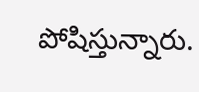పోషిస్తున్నారు.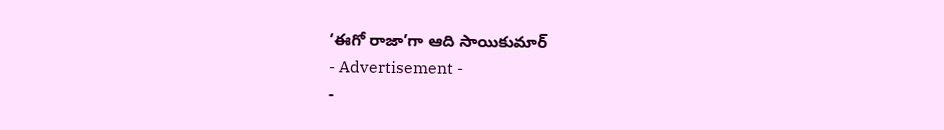‘ఈగో రాజా’గా ఆది సాయికుమార్
- Advertisement -
-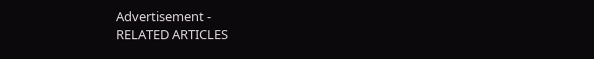Advertisement -
RELATED ARTICLES